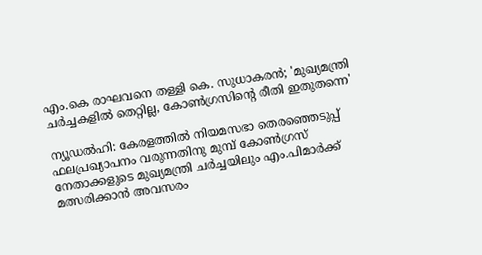എം.കെ രാഘവനെ തള്ളി കെ. സുധാകരൻ; 'മുഖ്യമന്ത്രി ചര്‍ച്ചകളില്‍ തെറ്റില്ല, കോണ്‍ഗ്രസിന്റെ രീതി ഇതുതന്നെ'

ന്യൂഡല്‍ഹി: കേരളത്തിൽ നിയമസഭാ തെരഞ്ഞെടുപ്പ് ഫലപ്രഖ്യാപനം വരുന്നതിനു മുമ്പ് കോൺഗ്രസ് നേതാക്കളുടെ മുഖ്യമന്ത്രി ചർച്ചയിലും എം.പിമാർക്ക് മത്സരിക്കാൻ അവസരം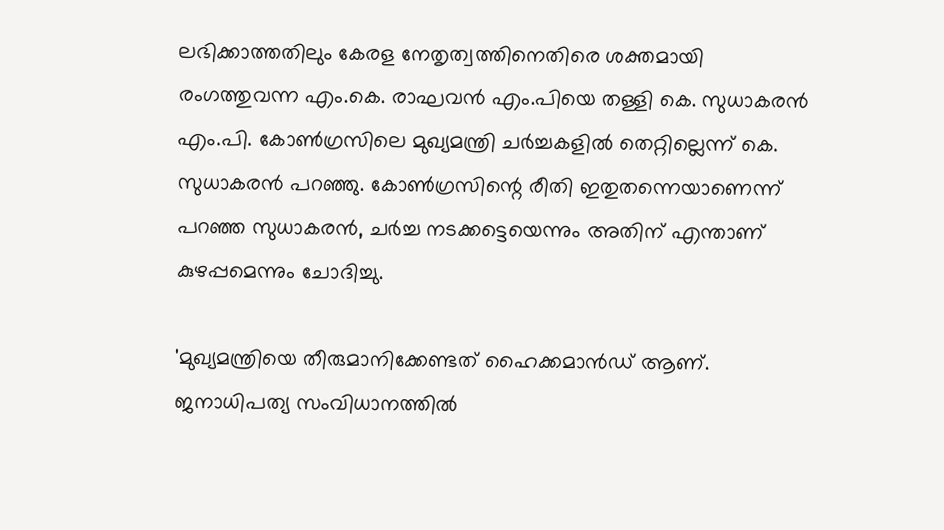ലഭിക്കാത്തതിലും കേരള നേതൃത്വത്തിനെതിരെ ശക്തമായി രംഗത്തുവന്ന എം.കെ. രാഘവൻ എം.പിയെ തള്ളി കെ. സുധാകരൻ എം.പി. കോണ്‍ഗ്രസിലെ മുഖ്യമന്ത്രി ചര്‍ച്ചകളില്‍ തെറ്റില്ലെന്ന് കെ. സുധാകരന്‍ പറഞ്ഞു. കോണ്‍ഗ്രസിന്റെ രീതി ഇതുതന്നെയാണെന്ന് പറഞ്ഞ സുധാകരൻ, ചര്‍ച്ച നടക്കട്ടെയെന്നും അതിന് എന്താണ് കുഴപ്പമെന്നും ചോദിച്ചു.

'മുഖ്യമന്ത്രിയെ തീരുമാനിക്കേണ്ടത് ഹൈക്കമാന്‍ഡ് ആണ്. ജനാധിപത്യ സംവിധാനത്തില്‍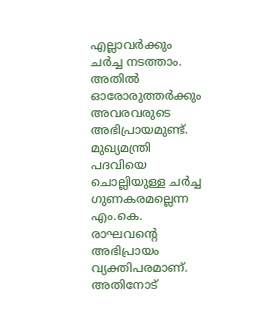എല്ലാവര്‍ക്കും ചര്‍ച്ച നടത്താം. അതില്‍ ഓരോരുത്തര്‍ക്കും അവരവരുടെ അഭിപ്രായമുണ്ട്. മുഖ്യമന്ത്രി പദവിയെ ചൊല്ലിയുള്ള ചര്‍ച്ച ഗുണകരമല്ലെന്ന എം.കെ.  രാഘവന്റെ അഭിപ്രായം വ്യക്തിപരമാണ്. അതിനോട്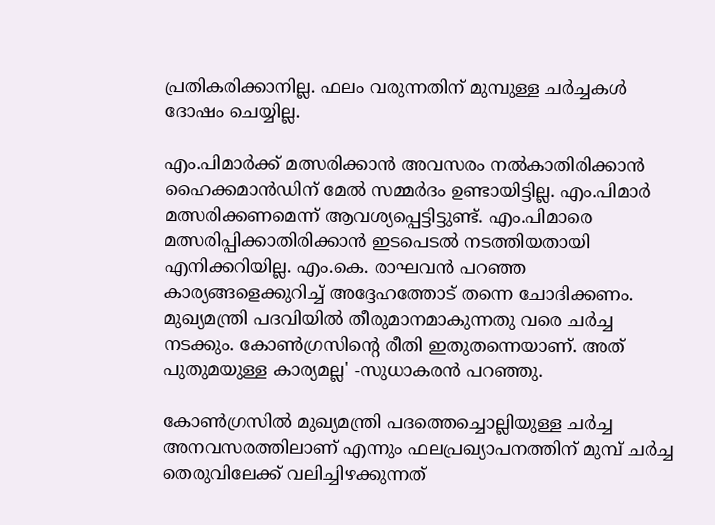പ്രതികരിക്കാനില്ല. ഫലം വരുന്നതിന് മുമ്പുള്ള ചര്‍ച്ചകള്‍ ദോഷം ചെയ്യില്ല.

എം.പിമാര്‍ക്ക് മത്സരിക്കാന്‍ അവസരം നല്‍കാതിരിക്കാന്‍ ഹൈക്കമാന്‍ഡിന് മേല്‍ സമ്മര്‍ദം ഉണ്ടായിട്ടില്ല. എം.പിമാര്‍ മത്സരിക്കണമെന്ന് ആവശ്യപ്പെട്ടിട്ടുണ്ട്. എം.പിമാരെ മത്സരിപ്പിക്കാതിരിക്കാന്‍ ഇടപെടല്‍ നടത്തിയതായി എനിക്കറിയില്ല. എം.കെ. രാഘവന്‍ പറഞ്ഞ കാര്യങ്ങളെക്കുറിച്ച് അദ്ദേഹത്തോട് തന്നെ ചോദിക്കണം. മുഖ്യമന്ത്രി പദവിയില്‍ തീരുമാനമാകുന്നതു വരെ ചര്‍ച്ച നടക്കും. കോണ്‍ഗ്രസിന്റെ രീതി ഇതുതന്നെയാണ്. അത് പുതുമയുള്ള കാര്യമല്ല' -സുധാകരന്‍ പറഞ്ഞു.

കോണ്‍ഗ്രസില്‍ മുഖ്യമന്ത്രി പദത്തെച്ചൊല്ലിയുള്ള ചർച്ച അനവസരത്തിലാണ് എന്നും ഫലപ്രഖ്യാപനത്തിന് മുമ്പ് ചർച്ച തെരുവിലേക്ക് വലിച്ചിഴക്കുന്നത്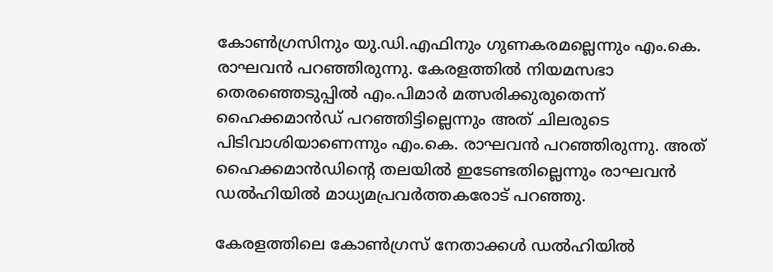കോൺഗ്രസിനും യു.ഡി.എഫിനും ഗുണകരമല്ലെന്നും എം.കെ. രാഘവൻ പറഞ്ഞിരുന്നു. കേരളത്തിൽ നിയമസഭാ തെരഞ്ഞെടുപ്പിൽ എം.പിമാർ മത്സരിക്കുരുതെന്ന് ഹൈക്കമാൻഡ് പറഞ്ഞിട്ടില്ലെന്നും അത് ചിലരുടെ പിടിവാശിയാണെന്നും എം.കെ. രാഘവൻ പറഞ്ഞിരുന്നു. അത് ഹൈക്കമാൻഡിന്‍റെ തലയിൽ ഇടേണ്ടതില്ലെന്നും രാഘവൻ ഡൽഹിയിൽ മാധ്യമപ്രവർത്തകരോട് പറഞ്ഞു.

കേരളത്തിലെ കോൺഗ്രസ് നേതാക്കൾ ഡൽഹിയിൽ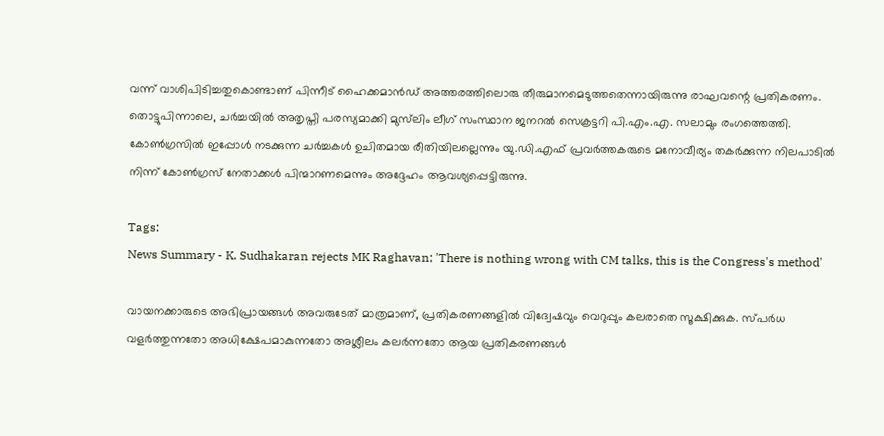വന്ന് വാശിപിടിച്ചതുകൊണ്ടാണ് പിന്നീട് ഹൈക്കമാൻഡ് അത്തരത്തിലൊരു തീരുമാനമെടുത്തതെന്നായിരുന്നു രാഘവന്റെ പ്രതികരണം. തൊട്ടുപിന്നാലെ, ചര്‍ച്ചയില്‍ അതൃപ്തി പരസ്യമാക്കി മുസ്‌ലിം ലീഗ് സംസ്ഥാന ജനറൽ സെക്രട്ടറി പി.എം.എ. സലാമും രംഗത്തെത്തി. കോണ്‍ഗ്രസില്‍ ഇപ്പോള്‍ നടക്കുന്ന ചര്‍ച്ചകള്‍ ഉചിതമായ രീതിയിലല്ലെന്നും യു.ഡി.എഫ് പ്രവർത്തകരുടെ മനോവീര്യം തകര്‍ക്കുന്ന നിലപാടിൽ നിന്ന് കോൺഗ്രസ് നേതാക്കൾ പിന്മാറണമെന്നും അദ്ദേഹം ആവശ്യപ്പെട്ടിരുന്നു.

Tags:
News Summary - K. Sudhakaran rejects MK Raghavan; 'There is nothing wrong with CM talks, this is the Congress's method'

വായനക്കാരുടെ അഭിപ്രായങ്ങള്‍ അവരുടേത് മാത്രമാണ്, പ്രതികരണങ്ങളിൽ വിദ്വേഷവും വെറുപ്പും കലരാതെ സൂക്ഷിക്കുക. സ്പർധ വളർത്തുന്നതോ അധിക്ഷേപമാകുന്നതോ അശ്ലീലം കലർന്നതോ ആയ പ്രതികരണങ്ങൾ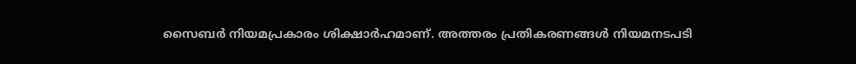സൈബർ നിയമപ്രകാരം ശിക്ഷാർഹമാണ്. അത്തരം പ്രതികരണങ്ങൾ നിയമനടപടി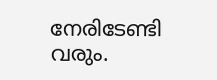നേരിടേണ്ടി വരും.